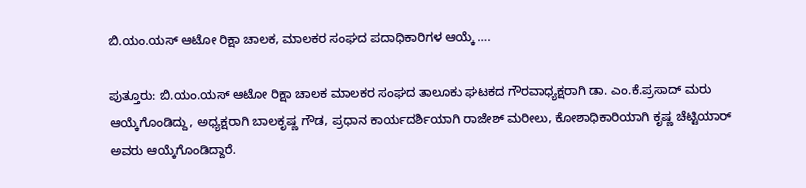ಬಿ.ಯಂ.ಯಸ್ ಆಟೋ ರಿಕ್ಷಾ ಚಾಲಕ, ಮಾಲಕರ ಸಂಘದ ಪದಾಧಿಕಾರಿಗಳ ಆಯ್ಕೆ ….

ಪುತ್ತೂರು: ಬಿ.ಯಂ.ಯಸ್ ಆಟೋ ರಿಕ್ಷಾ ಚಾಲಕ ಮಾಲಕರ ಸಂಘದ ತಾಲೂಕು ಘಟಕದ ಗೌರವಾಧ್ಯಕ್ಷರಾಗಿ ಡಾ. ಎಂ.ಕೆ.ಪ್ರಸಾದ್ ಮರು ಆಯ್ಕೆಗೊಂಡಿದ್ದು, ಅಧ್ಯಕ್ಷರಾಗಿ ಬಾಲಕೃಷ್ಣ ಗೌಡ, ಪ್ರಧಾನ ಕಾರ್ಯದರ್ಶಿಯಾಗಿ ರಾಜೇಶ್ ಮರೀಲು, ಕೋಶಾಧಿಕಾರಿಯಾಗಿ ಕೃಷ್ಣ ಚೆಟ್ಟಿಯಾರ್ ಅವರು ಆಯ್ಕೆಗೊಂಡಿದ್ದಾರೆ.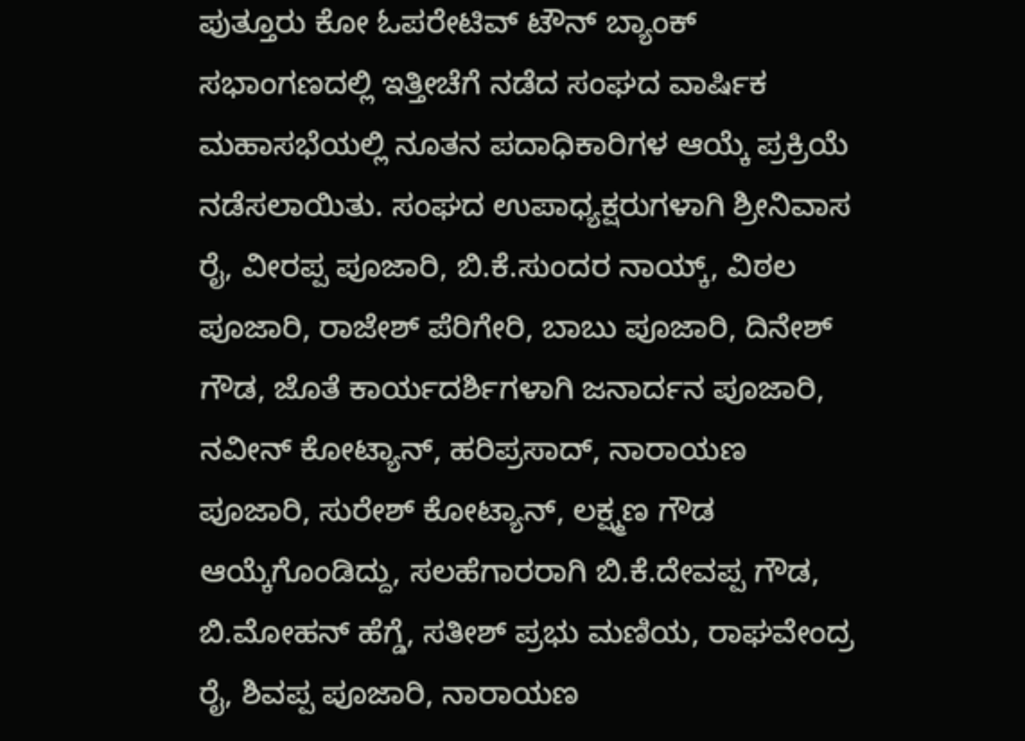ಪುತ್ತೂರು ಕೋ ಓಪರೇಟಿವ್ ಟೌನ್ ಬ್ಯಾಂಕ್ ಸಭಾಂಗಣದಲ್ಲಿ ಇತ್ತೀಚೆಗೆ ನಡೆದ ಸಂಘದ ವಾರ್ಷಿಕ ಮಹಾಸಭೆಯಲ್ಲಿ ನೂತನ ಪದಾಧಿಕಾರಿಗಳ ಆಯ್ಕೆ ಪ್ರಕ್ರಿಯೆ ನಡೆಸಲಾಯಿತು. ಸಂಘದ ಉಪಾಧ್ಯಕ್ಷರುಗಳಾಗಿ ಶ್ರೀನಿವಾಸ ರೈ, ವೀರಪ್ಪ ಪೂಜಾರಿ, ಬಿ.ಕೆ.ಸುಂದರ ನಾಯ್ಕ್, ವಿಠಲ ಪೂಜಾರಿ, ರಾಜೇಶ್ ಪೆರಿಗೇರಿ, ಬಾಬು ಪೂಜಾರಿ, ದಿನೇಶ್ ಗೌಡ, ಜೊತೆ ಕಾರ್ಯದರ್ಶಿಗಳಾಗಿ ಜನಾರ್ದನ ಪೂಜಾರಿ, ನವೀನ್ ಕೋಟ್ಯಾನ್, ಹರಿಪ್ರಸಾದ್, ನಾರಾಯಣ ಪೂಜಾರಿ, ಸುರೇಶ್ ಕೋಟ್ಯಾನ್, ಲಕ್ಷ್ಮಣ ಗೌಡ ಆಯ್ಕೆಗೊಂಡಿದ್ದು, ಸಲಹೆಗಾರರಾಗಿ ಬಿ.ಕೆ.ದೇವಪ್ಪ ಗೌಡ, ಬಿ.ಮೋಹನ್ ಹೆಗ್ಡೆ, ಸತೀಶ್ ಪ್ರಭು ಮಣಿಯ, ರಾಘವೇಂದ್ರ ರೈ, ಶಿವಪ್ಪ ಪೂಜಾರಿ, ನಾರಾಯಣ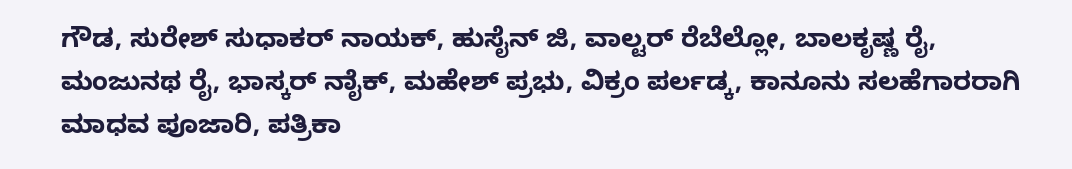ಗೌಡ, ಸುರೇಶ್ ಸುಧಾಕರ್ ನಾಯಕ್, ಹುಸೈನ್ ಜಿ, ವಾಲ್ಟರ್ ರೆಬೆಲ್ಲೋ, ಬಾಲಕೃಷ್ಣ ರೈ, ಮಂಜುನಥ ರೈ, ಭಾಸ್ಕರ್ ನಾೈಕ್, ಮಹೇಶ್ ಪ್ರಭು, ವಿಕ್ರಂ ಪರ್ಲಡ್ಕ, ಕಾನೂನು ಸಲಹೆಗಾರರಾಗಿ ಮಾಧವ ಪೂಜಾರಿ, ಪತ್ರಿಕಾ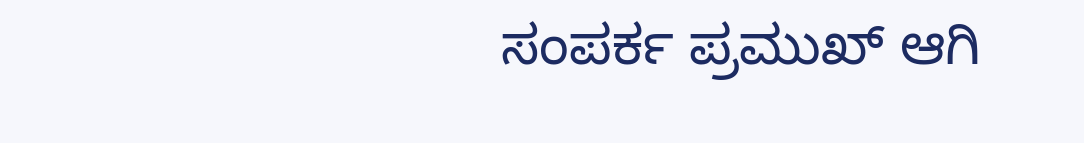ಸಂಪರ್ಕ ಪ್ರಮುಖ್ ಆಗಿ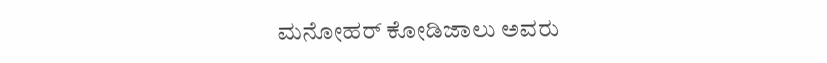ಮನೋಹರ್ ಕೋಡಿಜಾಲು ಅವರು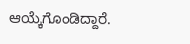ಆಯ್ಕೆಗೊಂಡಿದ್ದಾರೆ.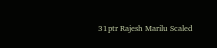31ptr Rajesh Marilu Scaled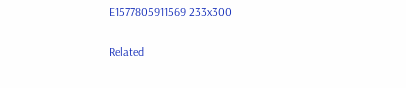E1577805911569 233x300

Related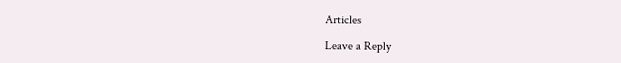Articles

Leave a Reply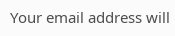Your email address will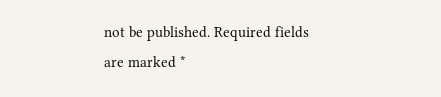not be published. Required fields are marked *